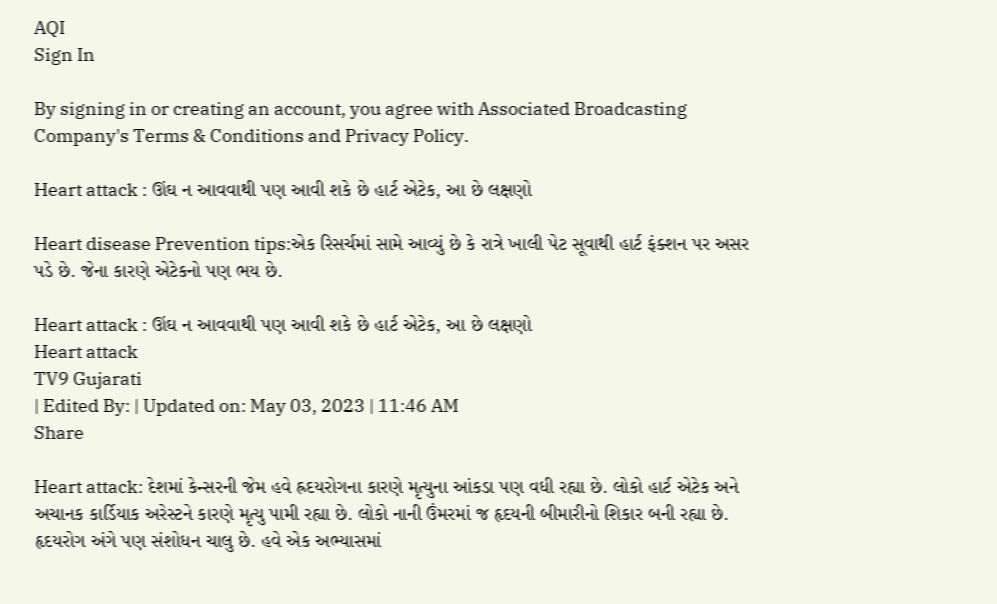AQI
Sign In

By signing in or creating an account, you agree with Associated Broadcasting Company's Terms & Conditions and Privacy Policy.

Heart attack : ઊંઘ ન આવવાથી પણ આવી શકે છે હાર્ટ એટેક, આ છે લક્ષણો

Heart disease Prevention tips:એક રિસર્ચમાં સામે આવ્યું છે કે રાત્રે ખાલી પેટ સૂવાથી હાર્ટ ફંક્શન પર અસર પડે છે. જેના કારણે એટેકનો પણ ભય છે.

Heart attack : ઊંઘ ન આવવાથી પણ આવી શકે છે હાર્ટ એટેક, આ છે લક્ષણો
Heart attack
TV9 Gujarati
| Edited By: | Updated on: May 03, 2023 | 11:46 AM
Share

Heart attack: દેશમાં કેન્સરની જેમ હવે હ્રદયરોગના કારણે મૃત્યુના આંકડા પણ વધી રહ્યા છે. લોકો હાર્ટ એટેક અને અચાનક કાર્ડિયાક અરેસ્ટને કારણે મૃત્યુ પામી રહ્યા છે. લોકો નાની ઉંમરમાં જ હૃદયની બીમારીનો શિકાર બની રહ્યા છે. હૃદયરોગ અંગે પણ સંશોધન ચાલુ છે. હવે એક અભ્યાસમાં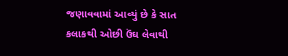જણાવવામાં આવ્યું છે કે સાત કલાકથી ઓછી ઉંઘ લેવાથી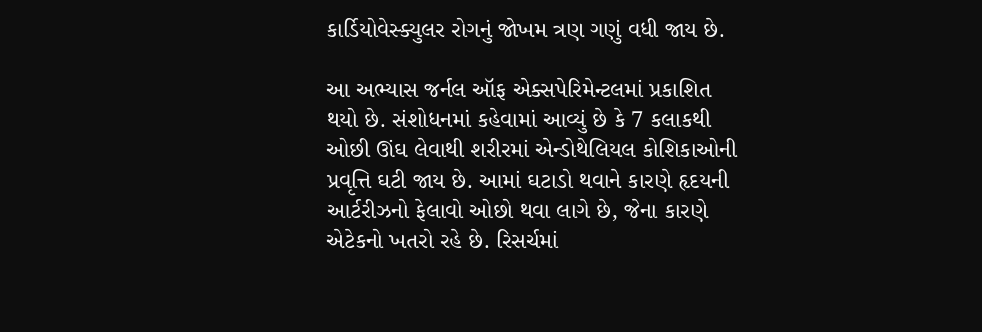કાર્ડિયોવેસ્ક્યુલર રોગનું જોખમ ત્રણ ગણું વધી જાય છે.

આ અભ્યાસ જર્નલ ઑફ એક્સપેરિમેન્ટલમાં પ્રકાશિત થયો છે. સંશોધનમાં કહેવામાં આવ્યું છે કે 7 કલાકથી ઓછી ઊંઘ લેવાથી શરીરમાં એન્ડોથેલિયલ કોશિકાઓની પ્રવૃત્તિ ઘટી જાય છે. આમાં ઘટાડો થવાને કારણે હૃદયની આર્ટરીઝનો ફેલાવો ઓછો થવા લાગે છે, જેના કારણે એટેકનો ખતરો રહે છે. રિસર્ચમાં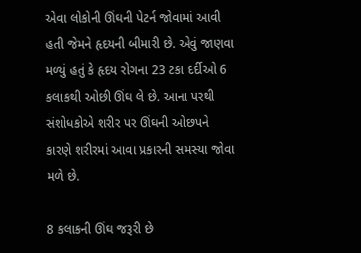એવા લોકોની ઊંઘની પેટર્ન જોવામાં આવી હતી જેમને હૃદયની બીમારી છે. એવું જાણવા મળ્યું હતું કે હૃદય રોગના 23 ટકા દર્દીઓ 6 કલાકથી ઓછી ઊંઘ લે છે. આના પરથી સંશોધકોએ શરીર પર ઊંઘની ઓછપને કારણે શરીરમાં આવા પ્રકારની સમસ્યા જોવા મળે છે.

8 કલાકની ઊંઘ જરૂરી છે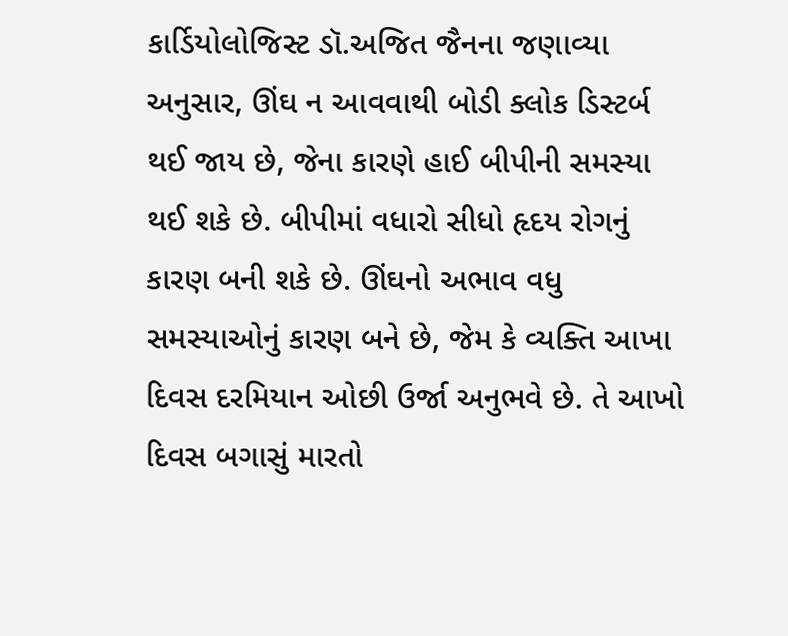કાર્ડિયોલોજિસ્ટ ડૉ.અજિત જૈનના જણાવ્યા અનુસાર, ઊંઘ ન આવવાથી બોડી ક્લોક ડિસ્ટર્બ થઈ જાય છે, જેના કારણે હાઈ બીપીની સમસ્યા થઈ શકે છે. બીપીમાં વધારો સીધો હૃદય રોગનું કારણ બની શકે છે. ઊંઘનો અભાવ વધુ સમસ્યાઓનું કારણ બને છે, જેમ કે વ્યક્તિ આખા દિવસ દરમિયાન ઓછી ઉર્જા અનુભવે છે. તે આખો દિવસ બગાસું મારતો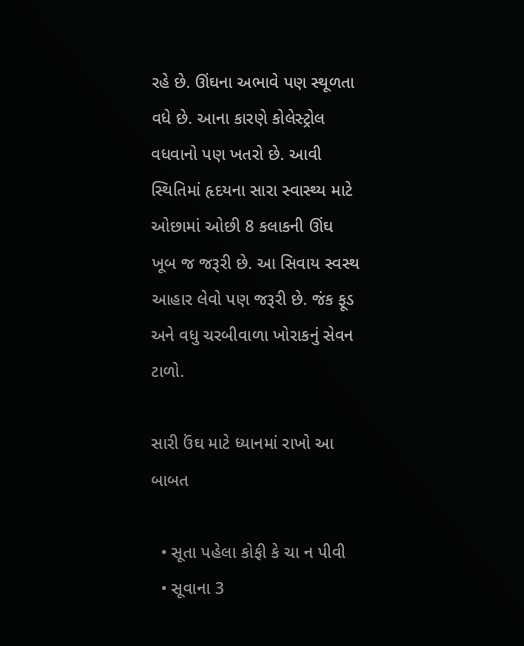રહે છે. ઊંઘના અભાવે પણ સ્થૂળતા વધે છે. આના કારણે કોલેસ્ટ્રોલ વધવાનો પણ ખતરો છે. આવી સ્થિતિમાં હૃદયના સારા સ્વાસ્થ્ય માટે ઓછામાં ઓછી 8 કલાકની ઊંઘ ખૂબ જ જરૂરી છે. આ સિવાય સ્વસ્થ આહાર લેવો પણ જરૂરી છે. જંક ફૂડ અને વધુ ચરબીવાળા ખોરાકનું સેવન ટાળો.

સારી ઉંઘ માટે ધ્યાનમાં રાખો આ બાબત

  • સૂતા પહેલા કોફી કે ચા ન પીવી
  • સૂવાના 3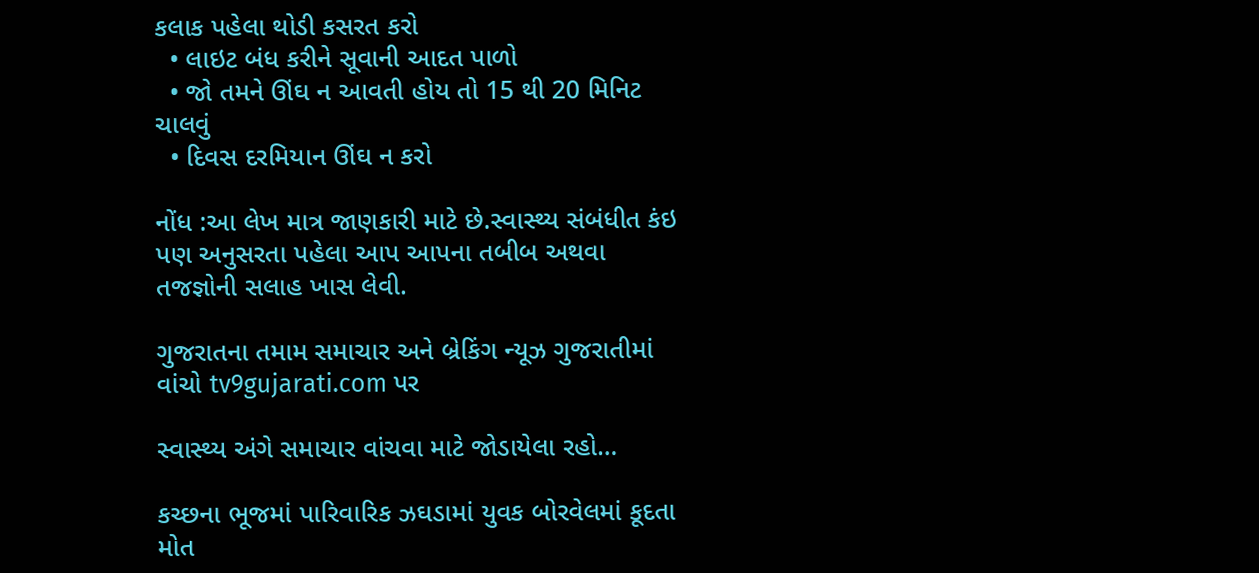કલાક પહેલા થોડી કસરત કરો
  • લાઇટ બંધ કરીને સૂવાની આદત પાળો
  • જો તમને ઊંઘ ન આવતી હોય તો 15 થી 20 મિનિટ ચાલવું
  • દિવસ દરમિયાન ઊંઘ ન કરો

નોંધ :આ લેખ માત્ર જાણકારી માટે છે.સ્વાસ્થ્ય સંબંધીત કંઇ પણ અનુસરતા પહેલા આપ આપના તબીબ અથવા તજજ્ઞોની સલાહ ખાસ લેવી.

ગુજરાતના તમામ સમાચાર અને બ્રેકિંગ ન્યૂઝ ગુજરાતીમાં વાંચો tv9gujarati.com પર

સ્વાસ્થ્ય અંગે સમાચાર વાંચવા માટે જોડાયેલા રહો…

કચ્છના ભૂજમાં પારિવારિક ઝઘડામાં યુવક બોરવેલમાં કૂદતા મોત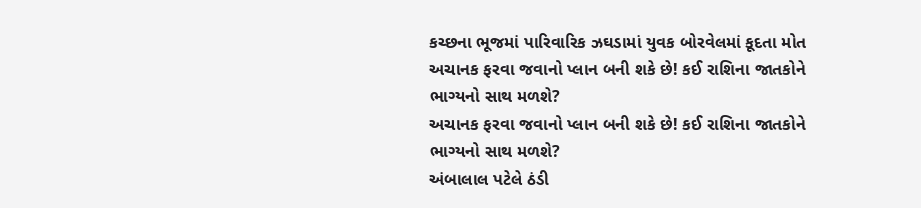કચ્છના ભૂજમાં પારિવારિક ઝઘડામાં યુવક બોરવેલમાં કૂદતા મોત
અચાનક ફરવા જવાનો પ્લાન બની શકે છે! કઈ રાશિના જાતકોને ભાગ્યનો સાથ મળશે?
અચાનક ફરવા જવાનો પ્લાન બની શકે છે! કઈ રાશિના જાતકોને ભાગ્યનો સાથ મળશે?
અંબાલાલ પટેલે ઠંડી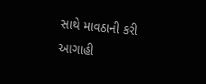સાથે માવઠાની કરી આગાહી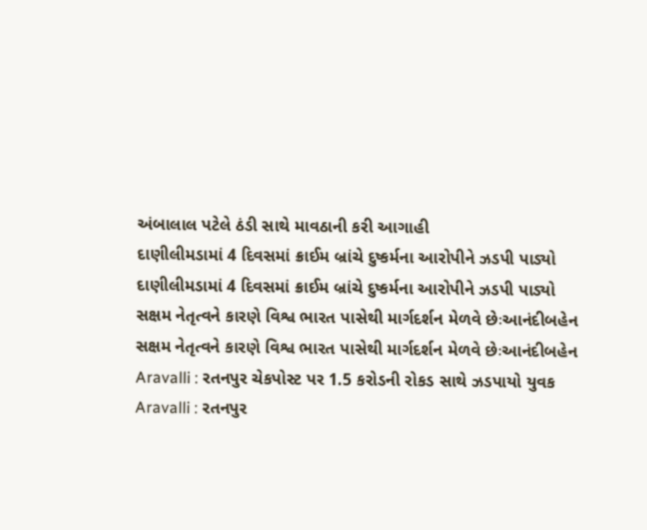અંબાલાલ પટેલે ઠંડી સાથે માવઠાની કરી આગાહી
દાણીલીમડામાં 4 દિવસમાં ક્રાઈમ બ્રાંચે દુષ્કર્મના આરોપીને ઝડપી પાડ્યો
દાણીલીમડામાં 4 દિવસમાં ક્રાઈમ બ્રાંચે દુષ્કર્મના આરોપીને ઝડપી પાડ્યો
સક્ષમ નેતૃત્વને કારણે વિશ્વ ભારત પાસેથી માર્ગદર્શન મેળવે છેઃઆનંદીબહેન
સક્ષમ નેતૃત્વને કારણે વિશ્વ ભારત પાસેથી માર્ગદર્શન મેળવે છેઃઆનંદીબહેન
Aravalli : રતનપુર ચેકપોસ્ટ પર 1.5 કરોડની રોકડ સાથે ઝડપાયો યુવક
Aravalli : રતનપુર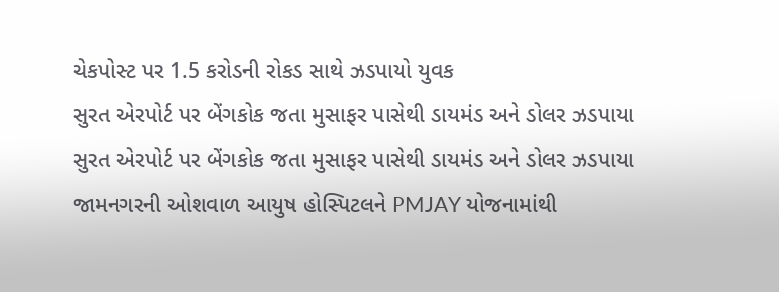ચેકપોસ્ટ પર 1.5 કરોડની રોકડ સાથે ઝડપાયો યુવક
સુરત એરપોર્ટ પર બેંગકોક જતા મુસાફર પાસેથી ડાયમંડ અને ડોલર ઝડપાયા
સુરત એરપોર્ટ પર બેંગકોક જતા મુસાફર પાસેથી ડાયમંડ અને ડોલર ઝડપાયા
જામનગરની ઓશવાળ આયુષ હોસ્પિટલને PMJAY યોજનામાંથી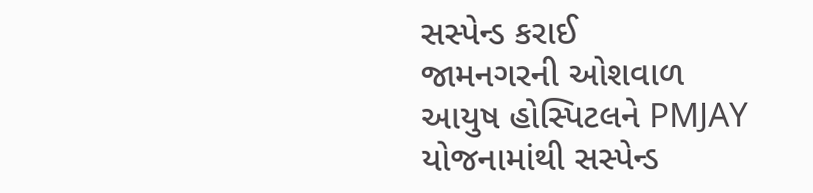સસ્પેન્ડ કરાઈ
જામનગરની ઓશવાળ આયુષ હોસ્પિટલને PMJAY યોજનામાંથી સસ્પેન્ડ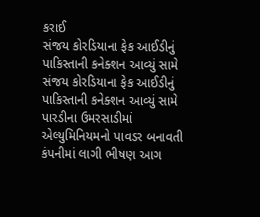કરાઈ
સંજય કોરડિયાના ફેક આઈડીનું પાકિસ્તાની કનેક્શન આવ્યું સામે
સંજય કોરડિયાના ફેક આઈડીનું પાકિસ્તાની કનેક્શન આવ્યું સામે
પારડીના ઉમરસાડીમાં એલ્યુમિનિયમનો પાવડર બનાવતી કંપનીમાં લાગી ભીષણ આગ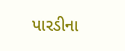પારડીના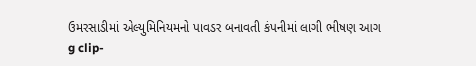ઉમરસાડીમાં એલ્યુમિનિયમનો પાવડર બનાવતી કંપનીમાં લાગી ભીષણ આગ
g clip-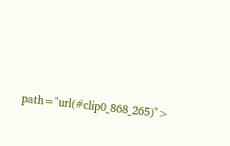path="url(#clip0_868_265)">